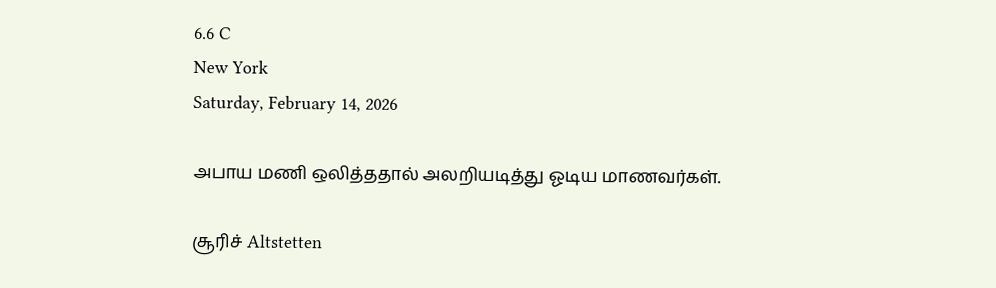6.6 C
New York
Saturday, February 14, 2026

அபாய மணி ஒலித்ததால் அலறியடித்து ஓடிய மாணவர்கள்.

சூரிச் Altstetten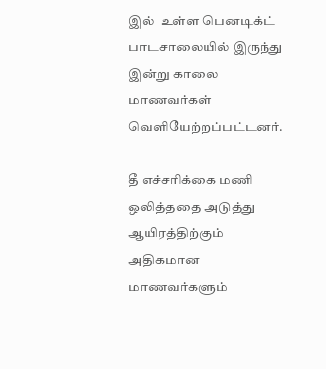இல்  உள்ள பெனடிக்ட் பாடசாலையில் இருந்து இன்று காலை மாணவர்கள் வெளியேற்றப்பட்டனர்.

தீ எச்சரிக்கை மணி ஒலித்ததை அடுத்து ஆயிரத்திற்கும் அதிகமான மாணவர்களும்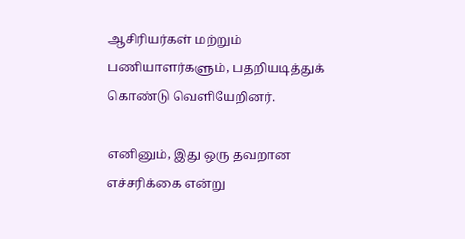ஆசிரியர்கள் மற்றும் பணியாளர்களும், பதறியடித்துக் கொண்டு வெளியேறினர்.

எனினும், இது ஒரு தவறான எச்சரிக்கை என்று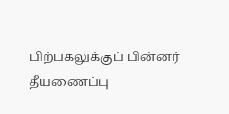பிற்பகலுக்குப் பின்னர் தீயணைப்பு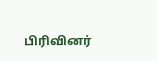பிரிவினர்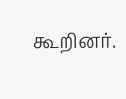கூறினர்.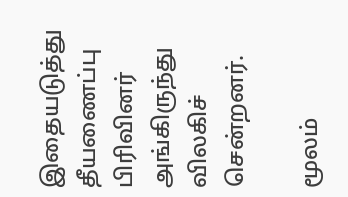இதையடுத்து தீயணைப்பு பிரிவினர் அங்கிருந்து விலகிச் சென்றனர்.

மூலம்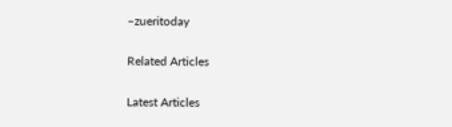–zueritoday

Related Articles

Latest Articles